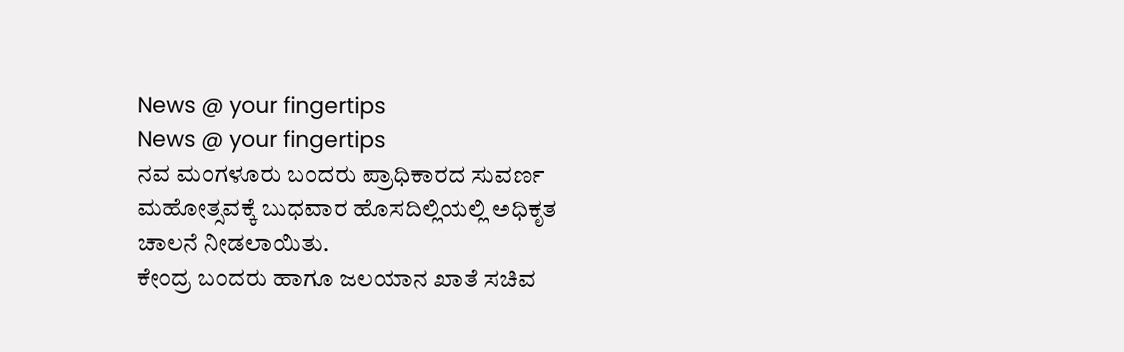News @ your fingertips
News @ your fingertips
ನವ ಮಂಗಳೂರು ಬಂದರು ಪ್ರಾಧಿಕಾರದ ಸುವರ್ಣ ಮಹೋತ್ಸವಕ್ಕೆ ಬುಧವಾರ ಹೊಸದಿಲ್ಲಿಯಲ್ಲಿ ಅಧಿಕೃತ ಚಾಲನೆ ನೀಡಲಾಯಿತು.
ಕೇಂದ್ರ ಬಂದರು ಹಾಗೂ ಜಲಯಾನ ಖಾತೆ ಸಚಿವ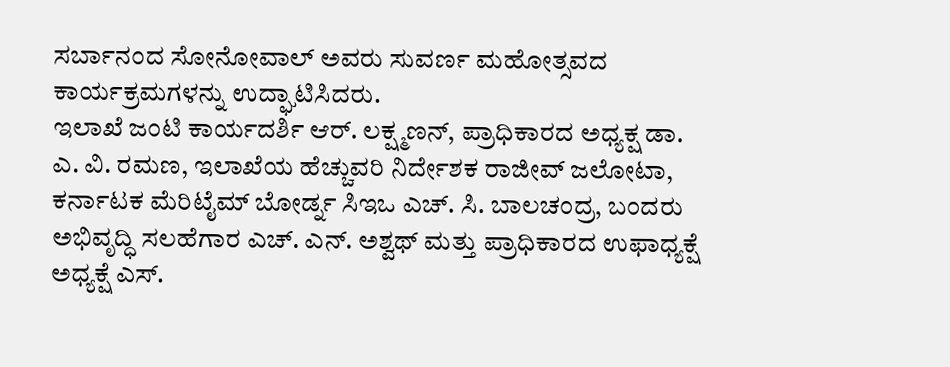ಸರ್ಬಾನಂದ ಸೋನೋವಾಲ್ ಅವರು ಸುವರ್ಣ ಮಹೋತ್ಸವದ ಕಾರ್ಯಕ್ರಮಗಳನ್ನು ಉದ್ಘಾಟಿಸಿದರು.
ಇಲಾಖೆ ಜಂಟಿ ಕಾರ್ಯದರ್ಶಿ ಆರ್. ಲಕ್ಷ್ಮಣನ್, ಪ್ರಾಧಿಕಾರದ ಅಧ್ಯಕ್ಷ ಡಾ. ಎ. ವಿ. ರಮಣ, ಇಲಾಖೆಯ ಹೆಚ್ಚುವರಿ ನಿರ್ದೇಶಕ ರಾಜೀವ್ ಜಲೋಟಾ, ಕರ್ನಾಟಕ ಮೆರಿಟೈಮ್ ಬೋರ್ಡ್ನ ಸಿಇಒ ಎಚ್. ಸಿ. ಬಾಲಚಂದ್ರ, ಬಂದರು ಅಭಿವೃದ್ಧಿ ಸಲಹೆಗಾರ ಎಚ್. ಎನ್. ಅಶ್ವಥ್ ಮತ್ತು ಪ್ರಾಧಿಕಾರದ ಉಫಾಧ್ಯಕ್ಷೆ ಅಧ್ಯಕ್ಷೆ ಎಸ್.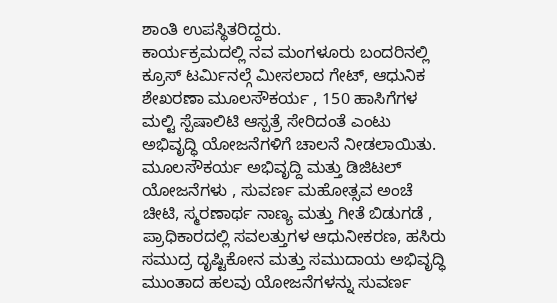ಶಾಂತಿ ಉಪಸ್ಥಿತರಿದ್ದರು.
ಕಾರ್ಯಕ್ರಮದಲ್ಲಿ ನವ ಮಂಗಳೂರು ಬಂದರಿನಲ್ಲಿ ಕ್ರೂಸ್ ಟರ್ಮಿನಲ್ಗೆ ಮೀಸಲಾದ ಗೇಟ್, ಆಧುನಿಕ ಶೇಖರಣಾ ಮೂಲಸೌಕರ್ಯ , 150 ಹಾಸಿಗೆಗಳ ಮಲ್ಟಿ ಸ್ಪೆಷಾಲಿಟಿ ಆಸ್ಪತ್ರೆ ಸೇರಿದಂತೆ ಎಂಟು ಅಭಿವೃದ್ಧಿ ಯೋಜನೆಗಳಿಗೆ ಚಾಲನೆ ನೀಡಲಾಯಿತು. ಮೂಲಸೌಕರ್ಯ ಅಭಿವೃದ್ದಿ ಮತ್ತು ಡಿಜಿಟಲ್ ಯೋಜನೆಗಳು , ಸುವರ್ಣ ಮಹೋತ್ಸವ ಅಂಚೆ ಚೀಟಿ, ಸ್ಮರಣಾರ್ಥ ನಾಣ್ಯ ಮತ್ತು ಗೀತೆ ಬಿಡುಗಡೆ , ಪ್ರಾಧಿಕಾರದಲ್ಲಿ ಸವಲತ್ತುಗಳ ಆಧುನೀಕರಣ, ಹಸಿರು ಸಮುದ್ರ ದೃಷ್ಟಿಕೋನ ಮತ್ತು ಸಮುದಾಯ ಅಭಿವೃದ್ಧಿ ಮುಂತಾದ ಹಲವು ಯೋಜನೆಗಳನ್ನು ಸುವರ್ಣ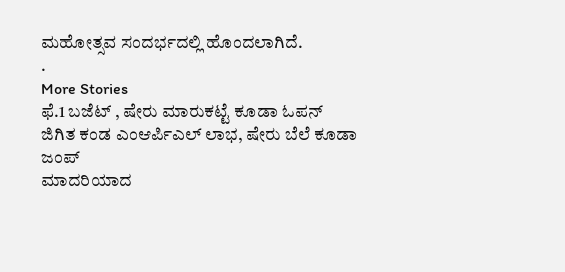ಮಹೋತ್ಸವ ಸಂದರ್ಭದಲ್ಲಿ ಹೊಂದಲಾಗಿದೆ.
.
More Stories
ಫೆ.1 ಬಜೆಟ್ , ಷೇರು ಮಾರುಕಟ್ಟೆ ಕೂಡಾ ಓಪನ್
ಜಿಗಿತ ಕಂಡ ಎಂಆರ್ಪಿಎಲ್ ಲಾಭ, ಷೇರು ಬೆಲೆ ಕೂಡಾ ಜಂಪ್
ಮಾದರಿಯಾದ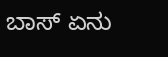ಬಾಸ್ ಏನು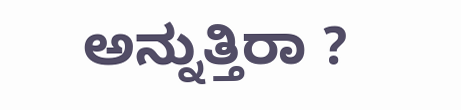ಅನ್ನುತ್ತಿರಾ ?